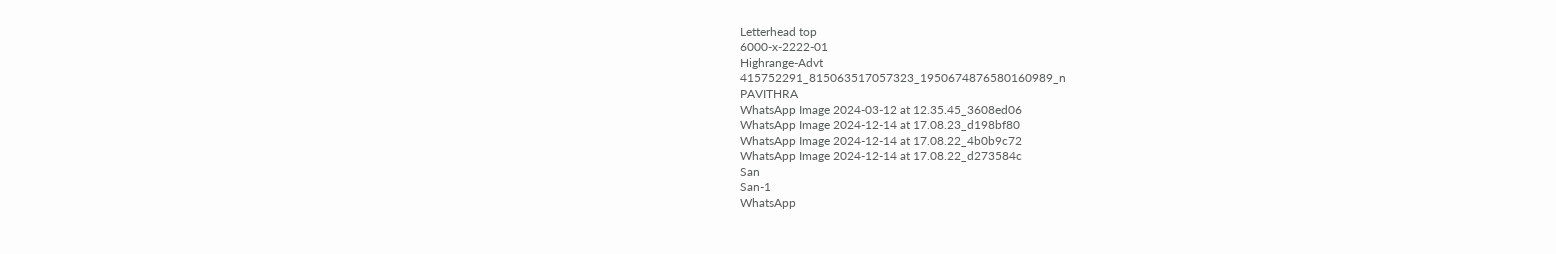Letterhead top
6000-x-2222-01
Highrange-Advt
415752291_815063517057323_1950674876580160989_n
PAVITHRA
WhatsApp Image 2024-03-12 at 12.35.45_3608ed06
WhatsApp Image 2024-12-14 at 17.08.23_d198bf80
WhatsApp Image 2024-12-14 at 17.08.22_4b0b9c72
WhatsApp Image 2024-12-14 at 17.08.22_d273584c
San
San-1
WhatsApp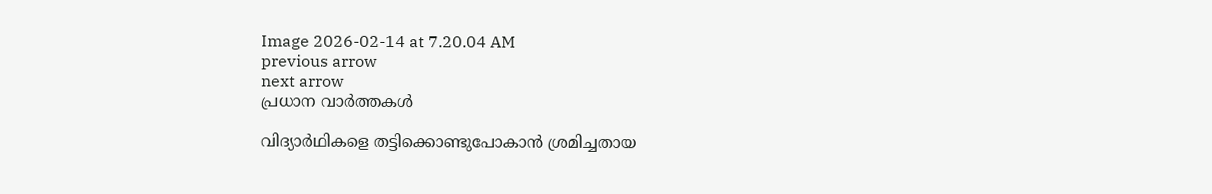Image 2026-02-14 at 7.20.04 AM
previous arrow
next arrow
പ്രധാന വാര്‍ത്തകള്‍

വിദ്യാര്‍ഥികളെ തട്ടിക്കൊണ്ടുപോകാന്‍ ശ്രമിച്ചതായ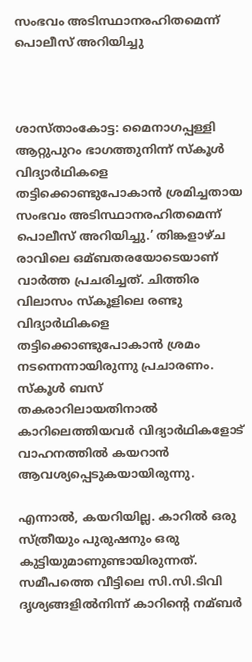സംഭവം അടിസ്ഥാനരഹിതമെന്ന് പൊലീസ് അറിയിച്ചു



ശാസ്താംകോട്ട: മൈനാഗപ്പള്ളി ആറ്റുപുറം ഭാഗത്തുനിന്ന് സ്കൂള്‍ വിദ്യാര്‍ഥികളെ തട്ടിക്കൊണ്ടുപോകാന്‍ ശ്രമിച്ചതായ സംഭവം അടിസ്ഥാനരഹിതമെന്ന് പൊലീസ് അറിയിച്ചു.’ തിങ്കളാഴ്ച രാവിലെ ഒമ്ബതരയോടെയാണ് വാര്‍ത്ത പ്രചരിച്ചത്. ചിത്തിര വിലാസം സ്കൂളിലെ രണ്ടു വിദ്യാര്‍ഥികളെ തട്ടിക്കൊണ്ടുപോകാന്‍ ശ്രമം നടന്നെന്നായിരുന്നു പ്രചാരണം. സ്കൂള്‍ ബസ് തകരാറിലായതിനാല്‍ കാറിലെത്തിയവര്‍ വിദ്യാര്‍ഥികളോട് വാഹനത്തില്‍ കയറാന്‍ ആവശ്യപ്പെടുകയായിരുന്നു.

എന്നാല്‍, കയറിയില്ല. കാറില്‍ ഒരു സ്ത്രീയും പുരുഷനും ഒരു കുട്ടിയുമാണുണ്ടായിരുന്നത്. സമീപത്തെ വീട്ടിലെ സി.സി.ടിവി ദൃശ്യങ്ങളില്‍നിന്ന് കാറിന്‍റെ നമ്ബര്‍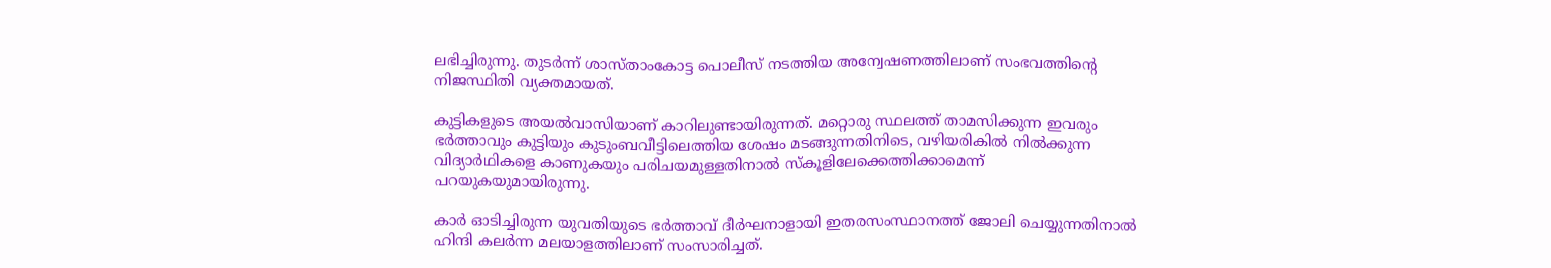ലഭിച്ചിരുന്നു. തുടര്‍ന്ന് ശാസ്താംകോട്ട പൊലീസ് നടത്തിയ അന്വേഷണത്തിലാണ് സംഭവത്തിന്റെ നിജസ്ഥിതി വ്യക്തമായത്.

കുട്ടികളുടെ അയല്‍വാസിയാണ് കാറിലുണ്ടായിരുന്നത്. മറ്റൊരു സ്ഥലത്ത് താമസിക്കുന്ന ഇവരും ഭര്‍ത്താവും കുട്ടിയും കുടുംബവീട്ടിലെത്തിയ ശേഷം മടങ്ങുന്നതിനിടെ, വഴിയരികില്‍ നില്‍ക്കുന്ന വിദ്യാര്‍ഥികളെ കാണുകയും പരിചയമുള്ളതിനാല്‍ സ്കൂളിലേക്കെത്തിക്കാമെന്ന് പറയുകയുമായിരുന്നു.

കാര്‍ ഓടിച്ചിരുന്ന യുവതിയുടെ ഭര്‍ത്താവ് ദീര്‍ഘനാളായി ഇതരസംസ്ഥാനത്ത് ജോലി ചെയ്യുന്നതിനാല്‍ ഹിന്ദി കലര്‍ന്ന മലയാളത്തിലാണ് സംസാരിച്ചത്.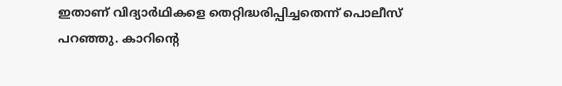ഇതാണ് വിദ്യാര്‍ഥികളെ തെറ്റിദ്ധരിപ്പിച്ചതെന്ന് പൊലീസ് പറഞ്ഞു. കാറിന്റെ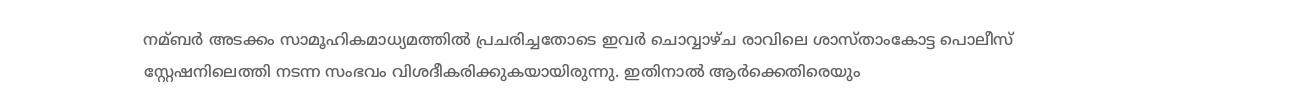നമ്ബര്‍ അടക്കം സാമൂഹികമാധ്യമത്തില്‍ പ്രചരിച്ചതോടെ ഇവര്‍ ചൊവ്വാഴ്ച രാവിലെ ശാസ്താംകോട്ട പൊലീസ് സ്റ്റേഷനിലെത്തി നടന്ന സംഭവം വിശദീകരിക്കുകയായിരുന്നു. ഇതിനാല്‍ ആര്‍ക്കെതിരെയും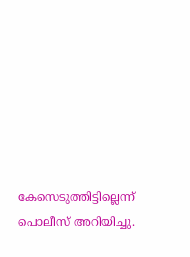കേസെടുത്തിട്ടില്ലെന്ന് പൊലീസ് അറിയിച്ചു.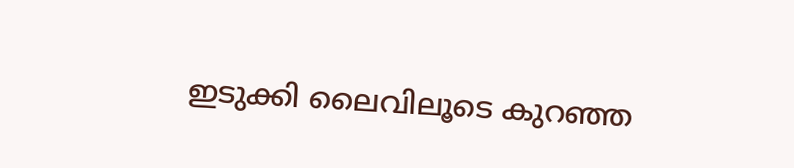ഇടുക്കി ലൈവിലൂടെ കുറഞ്ഞ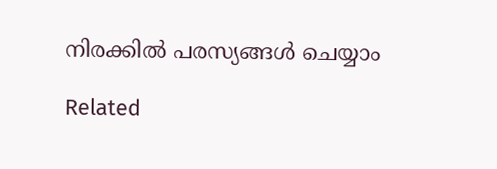നിരക്കിൽ പരസ്യങ്ങൾ ചെയ്യാം

Related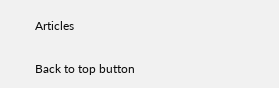Articles

Back to top button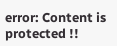error: Content is protected !!